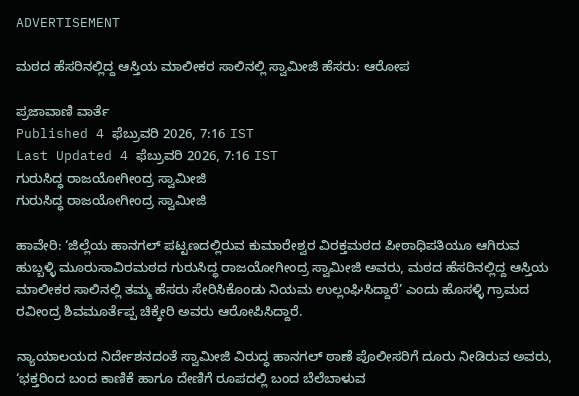ADVERTISEMENT

ಮಠದ ಹೆಸರಿನಲ್ಲಿದ್ದ ಆಸ್ತಿಯ ಮಾಲೀಕರ ಸಾಲಿನಲ್ಲಿ ಸ್ವಾಮೀಜಿ ಹೆಸರು: ಆರೋಪ

ಪ್ರಜಾವಾಣಿ ವಾರ್ತೆ
Published 4 ಫೆಬ್ರುವರಿ 2026, 7:16 IST
Last Updated 4 ಫೆಬ್ರುವರಿ 2026, 7:16 IST
ಗುರುಸಿದ್ಧ ರಾಜಯೋಗೀಂದ್ರ ಸ್ವಾಮೀಜಿ
ಗುರುಸಿದ್ಧ ರಾಜಯೋಗೀಂದ್ರ ಸ್ವಾಮೀಜಿ

ಹಾವೇರಿ: ‘ಜಿಲ್ಲೆಯ ಹಾನಗಲ್‌ ಪಟ್ಟಣದಲ್ಲಿರುವ ಕುಮಾರೇಶ್ವರ ವಿರಕ್ತಮಠದ ಪೀಠಾಧಿಪತಿಯೂ ಆಗಿರುವ ಹುಬ್ಬಳ್ಳಿ ಮೂರುಸಾವಿರಮಠದ ಗುರುಸಿದ್ಧ ರಾಜಯೋಗೀಂದ್ರ ಸ್ವಾಮೀಜಿ ಅವರು, ಮಠದ ಹೆಸರಿನಲ್ಲಿದ್ದ ಆಸ್ತಿಯ ಮಾಲೀಕರ ಸಾಲಿನಲ್ಲಿ ತಮ್ಮ ಹೆಸರು ಸೇರಿಸಿಕೊಂಡು ನಿಯಮ ಉಲ್ಲಂಘಿಸಿದ್ದಾರೆ’ ಎಂದು ಹೊಸಳ್ಳಿ ಗ್ರಾಮದ ರವೀಂದ್ರ ಶಿವಮೂರ್ತೆಪ್ಪ ಚಿಕ್ಕೇರಿ ಅವರು ಆರೋಪಿಸಿದ್ದಾರೆ.

ನ್ಯಾಯಾಲಯದ ನಿರ್ದೇಶನದಂತೆ ಸ್ವಾಮೀಜಿ ವಿರುದ್ಧ ಹಾನಗಲ್ ಠಾಣೆ ಪೊಲೀಸರಿಗೆ ದೂರು ನೀಡಿರುವ ಅವರು, ‘ಭಕ್ತರಿಂದ ಬಂದ ಕಾಣಿಕೆ ಹಾಗೂ ದೇಣಿಗೆ ರೂಪದಲ್ಲಿ ಬಂದ ಬೆಲೆಬಾಳುವ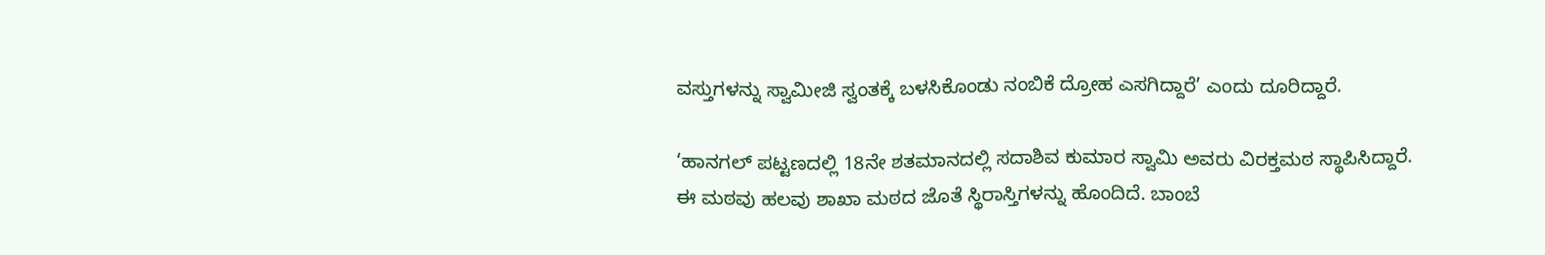ವಸ್ತುಗಳನ್ನು ಸ್ವಾಮೀಜಿ ಸ್ವಂತಕ್ಕೆ ಬಳಸಿಕೊಂಡು ನಂಬಿಕೆ ದ್ರೋಹ ಎಸಗಿದ್ದಾರೆ’ ಎಂದು ದೂರಿದ್ದಾರೆ.

‘ಹಾನಗಲ್ ಪಟ್ಟಣದಲ್ಲಿ 18ನೇ ಶತಮಾನದಲ್ಲಿ ಸದಾಶಿವ ಕುಮಾರ ಸ್ವಾಮಿ ಅವರು ವಿರಕ್ತಮಠ ಸ್ಥಾಪಿಸಿದ್ದಾರೆ. ಈ ಮಠವು ಹಲವು ಶಾಖಾ ಮಠದ ಜೊತೆ ಸ್ಥಿರಾಸ್ತಿಗಳನ್ನು ಹೊಂದಿದೆ. ಬಾಂಬೆ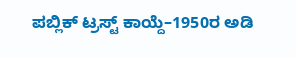ಪಬ್ಲಿಕ್ ಟ್ರಸ್ಟ್ ಕಾಯ್ದೆ–1950ರ ಅಡಿ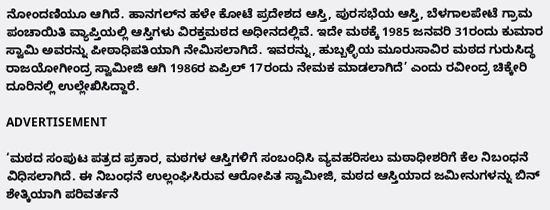ನೋಂದಣಿಯೂ ಆಗಿದೆ. ಹಾನಗಲ್‌ನ ಹಳೇ ಕೋಟೆ ಪ್ರದೇಶದ ಆಸ್ತಿ, ಪುರಸಭೆಯ ಆಸ್ತಿ, ಬೆಳಗಾಲಪೇಟೆ ಗ್ರಾಮ ಪಂಚಾಯಿತಿ ವ್ಯಾಪ್ತಿಯಲ್ಲಿ ಆಸ್ತಿಗಳು ವಿರಕ್ತಮಠದ ಅಧೀನದಲ್ಲಿವೆ. ಇದೇ ಮಠಕ್ಕೆ 1985 ಜನವರಿ 31ರಂದು ಕುಮಾರ ಸ್ವಾಮಿ ಅವರನ್ನು ಪೀಠಾಧಿಪತಿಯಾಗಿ ನೇಮಿಸಲಾಗಿದೆ. ಇವರನ್ನು, ಹುಬ್ಬಳ್ಳಿಯ ಮೂರುಸಾವಿರ ಮಠದ ಗುರುಸಿದ್ಧ ರಾಜಯೋಗೀಂದ್ರ ಸ್ವಾಮೀಜಿ ಆಗಿ 1986ರ ಏಪ್ರಿಲ್ 17ರಂದು ನೇಮಕ ಮಾಡಲಾಗಿದೆ’ ಎಂದು ರವೀಂದ್ರ ಚಿಕ್ಕೇರಿ ದೂರಿನಲ್ಲಿ ಉಲ್ಲೇಖಿಸಿದ್ದಾರೆ.

ADVERTISEMENT

‘ಮಠದ ಸಂಪುಟ ಪತ್ರದ ಪ್ರಕಾರ, ಮಠಗಳ ಆಸ್ತಿಗಳಿಗೆ ಸಂಬಂಧಿಸಿ ವ್ಯವಹರಿಸಲು ಮಠಾಧೀಶರಿಗೆ ಕೆಲ ನಿಬಂಧನೆ ವಿಧಿಸಲಾಗಿದೆ. ಈ ನಿಬಂಧನೆ ಉಲ್ಲಂಘಿಸಿರುವ ಆರೋಪಿತ ಸ್ವಾಮೀಜಿ, ಮಠದ ಆಸ್ತಿಯಾದ ಜಮೀನುಗಳನ್ನು ಬಿನ್ ಶೇತ್ಕಿಯಾಗಿ ಪರಿವರ್ತನೆ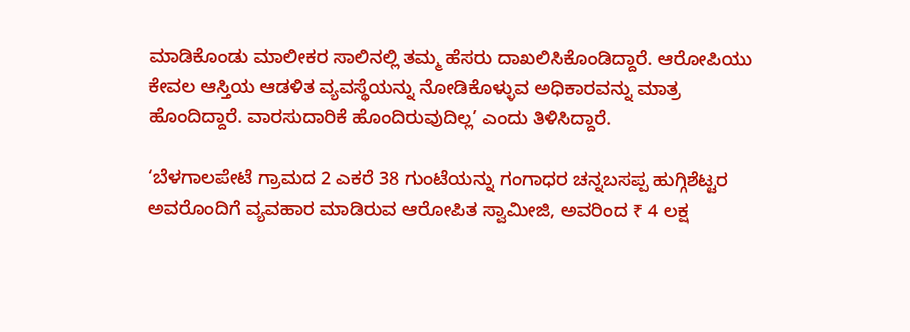ಮಾಡಿಕೊಂಡು ಮಾಲೀಕರ ಸಾಲಿನಲ್ಲಿ ತಮ್ಮ ಹೆಸರು ದಾಖಲಿಸಿಕೊಂಡಿದ್ದಾರೆ. ಆರೋಪಿಯು ಕೇವಲ ಆಸ್ತಿಯ ಆಡಳಿತ ವ್ಯವಸ್ಥೆಯನ್ನು ನೋಡಿಕೊಳ್ಳುವ ಅಧಿಕಾರವನ್ನು ಮಾತ್ರ ಹೊಂದಿದ್ದಾರೆ. ವಾರಸುದಾರಿಕೆ ಹೊಂದಿರುವುದಿಲ್ಲ’ ಎಂದು ತಿಳಿಸಿದ್ದಾರೆ.

‘ಬೆಳಗಾಲಪೇಟೆ ಗ್ರಾಮದ 2 ಎಕರೆ 38 ಗುಂಟೆಯನ್ನು ಗಂಗಾಧರ ಚನ್ನಬಸಪ್ಪ ಹುಗ್ಗಿಶೆಟ್ಟರ ಅವರೊಂದಿಗೆ ವ್ಯವಹಾರ ಮಾಡಿರುವ ಆರೋಪಿತ ಸ್ವಾಮೀಜಿ, ಅವರಿಂದ ₹ 4 ಲಕ್ಷ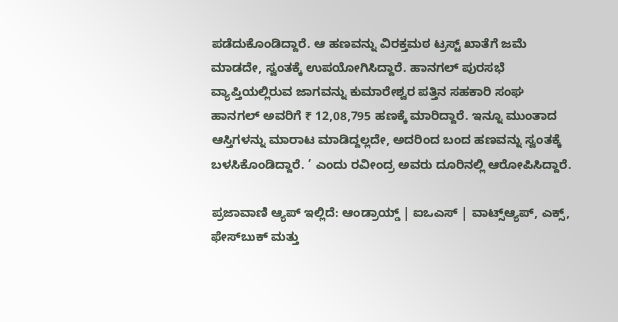ಪಡೆದುಕೊಂಡಿದ್ದಾರೆ. ಆ ಹಣವನ್ನು ವಿರಕ್ತಮಠ ಟ್ರಸ್ಟ್‌ ಖಾತೆಗೆ ಜಮೆ ಮಾಡದೇ, ಸ್ವಂತಕ್ಕೆ ಉಪಯೋಗಿಸಿದ್ದಾರೆ. ಹಾನಗಲ್ ಪುರಸಭೆ ವ್ಯಾಪ್ತಿಯಲ್ಲಿರುವ ಜಾಗವನ್ನು ಕುಮಾರೇಶ್ವರ ಪತ್ತಿನ ಸಹಕಾರಿ ಸಂಘ ಹಾನಗಲ್ ಅವರಿಗೆ ₹ 12,08,795 ಹಣಕ್ಕೆ ಮಾರಿದ್ದಾರೆ. ಇನ್ನೂ ಮುಂತಾದ ಆಸ್ತಿಗಳನ್ನು ಮಾರಾಟ ಮಾಡಿದ್ದಲ್ಲದೇ, ಅದರಿಂದ ಬಂದ ಹಣವನ್ನು ಸ್ವಂತಕ್ಕೆ ಬಳಸಿಕೊಂಡಿದ್ದಾರೆ. ’ ಎಂದು ರವೀಂದ್ರ ಅವರು ದೂರಿನಲ್ಲಿ ಆರೋಪಿಸಿದ್ದಾರೆ.

ಪ್ರಜಾವಾಣಿ ಆ್ಯಪ್ ಇಲ್ಲಿದೆ: ಆಂಡ್ರಾಯ್ಡ್ | ಐಒಎಸ್ | ವಾಟ್ಸ್ಆ್ಯಪ್, ಎಕ್ಸ್, ಫೇಸ್‌ಬುಕ್ ಮತ್ತು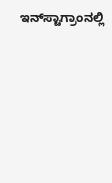ಇನ್‌ಸ್ಟಾಗ್ರಾಂನಲ್ಲಿ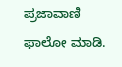ಪ್ರಜಾವಾಣಿ ಫಾಲೋ ಮಾಡಿ.